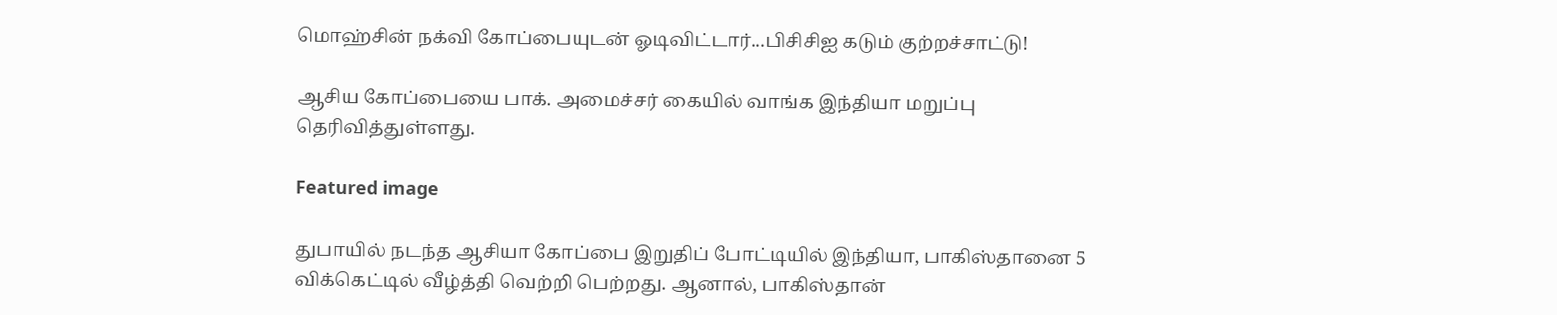மொஹ்சின் நக்வி கோப்பையுடன் ஓடிவிட்டார்...பிசிசிஐ கடும் குற்றச்சாட்டு!

ஆசிய கோப்பையை பாக். அமைச்சர் கையில் வாங்க இந்தியா மறுப்பு தெரிவித்துள்ளது.

Featured image

துபாயில் நடந்த ஆசியா கோப்பை இறுதிப் போட்டியில் இந்தியா, பாகிஸ்தானை 5 விக்கெட்டில் வீழ்த்தி வெற்றி பெற்றது. ஆனால், பாகிஸ்தான்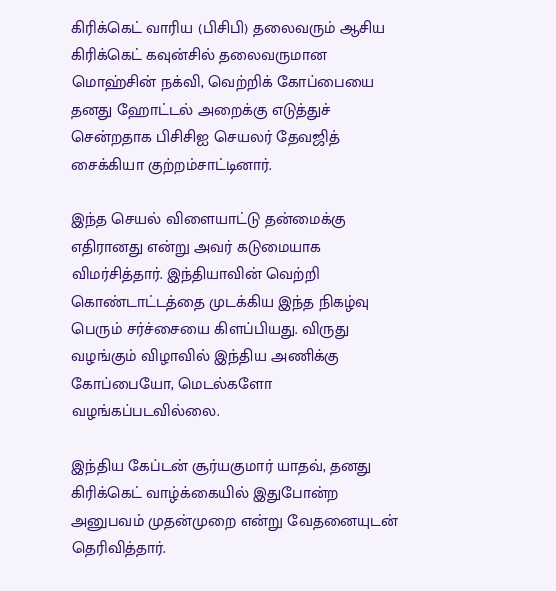கிரிக்கெட் வாரிய (பிசிபி) தலைவரும் ஆசிய கிரிக்கெட் கவுன்சில் தலைவருமான மொஹ்சின் நக்வி, வெற்றிக் கோப்பையை தனது ஹோட்டல் அறைக்கு எடுத்துச் சென்றதாக பிசிசிஐ செயலர் தேவஜித் சைக்கியா குற்றம்சாட்டினார்.

இந்த செயல் விளையாட்டு தன்மைக்கு எதிரானது என்று அவர் கடுமையாக விமர்சித்தார். இந்தியாவின் வெற்றி கொண்டாட்டத்தை முடக்கிய இந்த நிகழ்வு பெரும் சர்ச்சையை கிளப்பியது. விருது வழங்கும் விழாவில் இந்திய அணிக்கு கோப்பையோ, மெடல்களோ வழங்கப்படவில்லை.

இந்திய கேப்டன் சூர்யகுமார் யாதவ், தனது கிரிக்கெட் வாழ்க்கையில் இதுபோன்ற அனுபவம் முதன்முறை என்று வேதனையுடன் தெரிவித்தார்.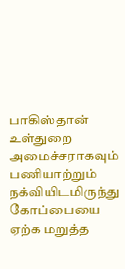பாகிஸ்தான் உள்துறை அமைச்சராகவும் பணியாற்றும் நக்வியிடமிருந்து கோப்பையை ஏற்க மறுத்த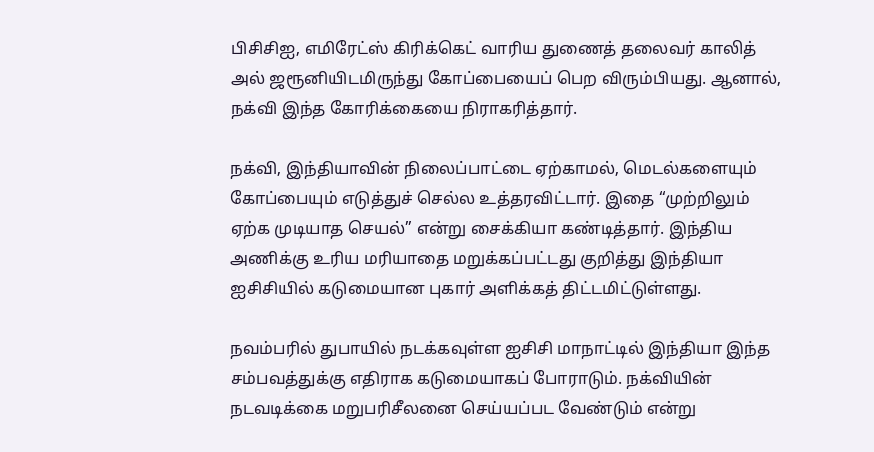பிசிசிஐ, எமிரேட்ஸ் கிரிக்கெட் வாரிய துணைத் தலைவர் காலித் அல் ஜரூனியிடமிருந்து கோப்பையைப் பெற விரும்பியது. ஆனால், நக்வி இந்த கோரிக்கையை நிராகரித்தார்.

நக்வி, இந்தியாவின் நிலைப்பாட்டை ஏற்காமல், மெடல்களையும் கோப்பையும் எடுத்துச் செல்ல உத்தரவிட்டார். இதை “முற்றிலும் ஏற்க முடியாத செயல்” என்று சைக்கியா கண்டித்தார். இந்திய அணிக்கு உரிய மரியாதை மறுக்கப்பட்டது குறித்து இந்தியா ஐசிசியில் கடுமையான புகார் அளிக்கத் திட்டமிட்டுள்ளது.

நவம்பரில் துபாயில் நடக்கவுள்ள ஐசிசி மாநாட்டில் இந்தியா இந்த சம்பவத்துக்கு எதிராக கடுமையாகப் போராடும். நக்வியின் நடவடிக்கை மறுபரிசீலனை செய்யப்பட வேண்டும் என்று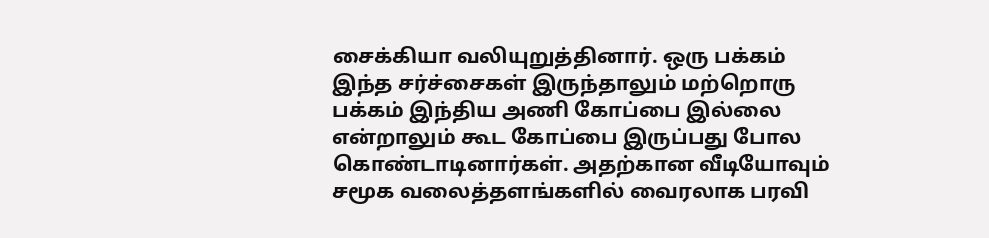சைக்கியா வலியுறுத்தினார். ஒரு பக்கம் இந்த சர்ச்சைகள் இருந்தாலும் மற்றொரு பக்கம் இந்திய அணி கோப்பை இல்லை என்றாலும் கூட கோப்பை இருப்பது போல கொண்டாடினார்கள். அதற்கான வீடியோவும் சமூக வலைத்தளங்களில் வைரலாக பரவி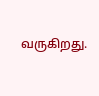வருகிறது.